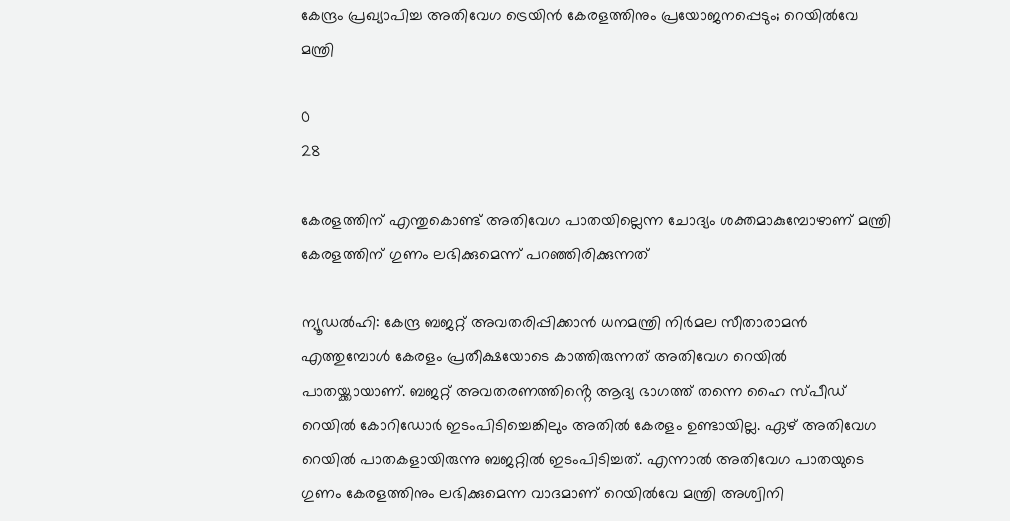കേന്ദ്രം പ്രഖ്യാപിച്ച അതിവേഗ ട്രെയിൻ കേരളത്തിനും പ്രയോജനപ്പെടും; റെയിൽവേ മന്ത്രി

0
28

കേരളത്തിന് എന്തുകൊണ്ട് അതിവേഗ പാതയില്ലെന്ന ചോദ്യം ശക്തമാകുമ്പോഴാണ് മന്ത്രി കേരളത്തിന് ഗുണം ലഭിക്കുമെന്ന് പറഞ്ഞിരിക്കുന്നത്

ന്യൂഡൽഹി: കേന്ദ്ര ബജറ്റ് അവതരിപ്പിക്കാൻ ധനമന്ത്രി നിർമല സീതാരാമൻ എത്തുമ്പോൾ കേരളം പ്രതീക്ഷയോടെ കാത്തിരുന്നത് അതിവേഗ റെയിൽ പാതയ്ക്കായാണ്. ബജറ്റ് അവതരണത്തിൻ്റെ ആദ്യ ഭാഗത്ത് തന്നെ ഹൈ സ്പീഡ് റെയിൽ കോറിഡോർ ഇടംപിടിച്ചെങ്കിലും അതിൽ കേരളം ഉണ്ടായില്ല. ഏഴ് അതിവേഗ റെയിൽ പാതകളായിരുന്നു ബജറ്റിൽ ഇടംപിടിച്ചത്. എന്നാൽ അതിവേഗ പാതയുടെ ഗുണം കേരളത്തിനും ലഭിക്കുമെന്ന വാദമാണ് റെയിൽവേ മന്ത്രി അശ്വിനി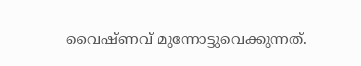വൈഷ്ണവ് മുന്നോട്ടുവെക്കുന്നത്.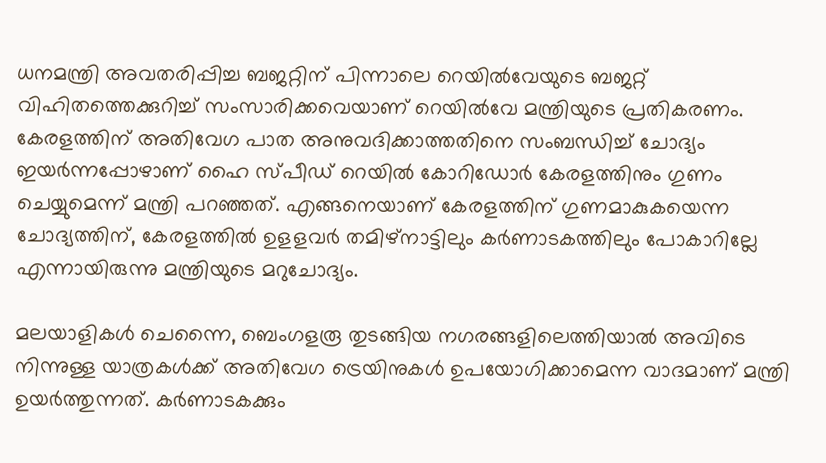ധനമന്ത്രി അവതരിപ്പിച്ച ബജറ്റിന് പിന്നാലെ റെയിൽവേയുടെ ബജറ്റ് വിഹിതത്തെക്കുറിച്ച് സംസാരിക്കവെയാണ് റെയിൽവേ മന്ത്രിയുടെ പ്രതികരണം. കേരളത്തിന് അതിവേഗ പാത അനുവദിക്കാത്തതിനെ സംബന്ധിച്ച് ചോദ്യം ഇയർന്നപ്പോഴാണ് ഹൈ സ്പീഡ് റെയിൽ കോറിഡോർ കേരളത്തിനും ഗുണം ചെയ്യുമെന്ന് മന്ത്രി പറഞ്ഞത്. എങ്ങനെയാണ് കേരളത്തിന് ഗുണമാകുകയെന്ന ചോദ്യത്തിന്, കേരളത്തിൽ ഉളളവർ തമിഴ്നാട്ടിലും കർണാടകത്തിലും പോകാറില്ലേ എന്നായിരുന്നു മന്ത്രിയുടെ മറുചോദ്യം.

മലയാളികൾ ചെന്നൈ, ബെംഗളരൂ തുടങ്ങിയ നഗരങ്ങളിലെത്തിയാൽ അവിടെ നിന്നുള്ള യാത്രകൾക്ക് അതിവേഗ ട്രെയിനുകൾ ഉപയോഗിക്കാമെന്ന വാദമാണ് മന്ത്രി ഉയർത്തുന്നത്. കർണാടകക്കും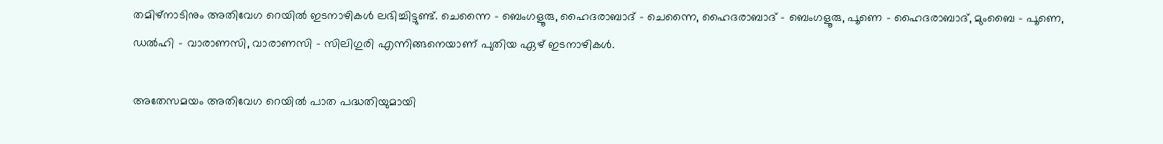തമിഴ്നാടിനും അതിവേഗ റെയിൽ ഇടനാഴികൾ ലഭിച്ചിട്ടുണ്ട്. ചെന്നൈ – ബെംഗളൂരു, ഹൈദരാബാദ് – ചെന്നൈ, ഹൈദരാബാദ് – ബെംഗളൂരു, പൂണെ – ഹൈദരാബാദ്, മുംബൈ – പൂണെ, ഡൽഹി – വാരാണസി, വാരാണസി – സിലിഗുരി എന്നിങ്ങനെയാണ് പുതിയ ഏഴ് ഇടനാഴികൾ.

അതേസമയം അതിവേഗ റെയിൽ പാത പദ്ധതിയുമായി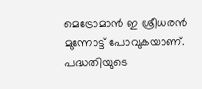മെട്രോമാൻ ഇ ശ്രീധരൻ മുന്നോട്ട് പോവുകയാണ്. പദ്ധതിയുടെ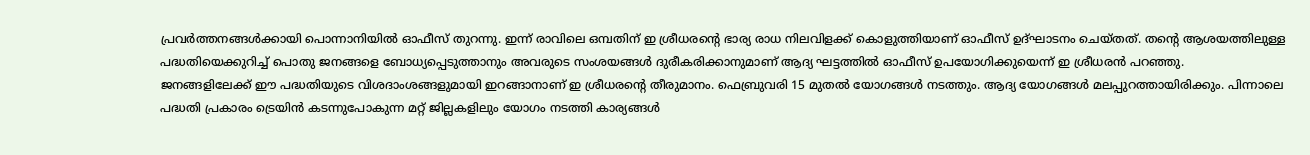പ്രവര്‍ത്തനങ്ങള്‍ക്കായി പൊന്നാനിയിൽ ഓഫീസ് തുറന്നു. ഇന്ന് രാവിലെ ഒമ്പതിന് ഇ ശ്രീധരന്‍റെ ഭാര്യ രാധ നിലവിളക്ക് കൊളുത്തിയാണ് ഓഫീസ് ഉദ്ഘാടനം ചെയ്തത്. തന്‍റെ ആശയത്തിലുള്ള പദ്ധതിയെക്കുറിച്ച് പൊതു ജനങ്ങളെ ബോധ്യപ്പെടുത്താനും അവരുടെ സംശയങ്ങള്‍ ദുരീകരിക്കാനുമാണ് ആദ്യ ഘട്ടത്തില്‍ ഓഫീസ് ഉപയോഗിക്കുയെന്ന് ഇ ശ്രീധരൻ പറഞ്ഞു.
ജനങ്ങളിലേക്ക് ഈ പദ്ധതിയുടെ വിശദാംശങ്ങളുമായി ഇറങ്ങാനാണ് ഇ ശ്രീധരന്‍റെ തീരുമാനം. ഫെബ്രുവരി 15 മുതൽ യോഗങ്ങൾ നടത്തും. ആദ്യ യോഗങ്ങൾ മലപ്പുറത്തായിരിക്കും. പിന്നാലെ പദ്ധതി പ്രകാരം ട്രെയിൻ കടന്നുപോകുന്ന മറ്റ് ജില്ലകളിലും യോഗം നടത്തി കാര്യങ്ങള്‍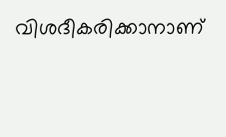വിശദീകരിക്കാനാണ്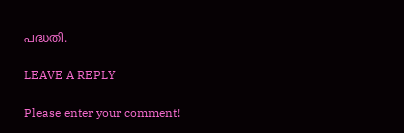പദ്ധതി.

LEAVE A REPLY

Please enter your comment!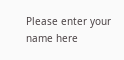Please enter your name here